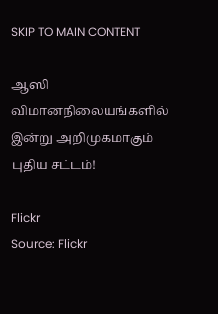SKIP TO MAIN CONTENT

ஆஸி விமானநிலையங்களில் இன்று அறிமுகமாகும் புதிய சட்டம்!

Flickr
Source: Flickr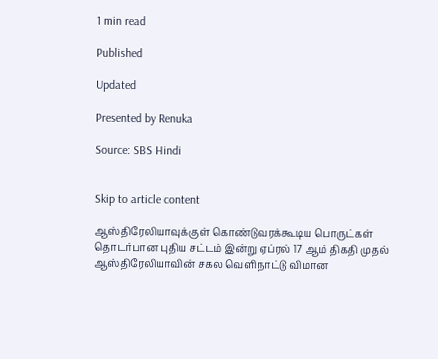1 min read

Published

Updated

Presented by Renuka

Source: SBS Hindi


Skip to article content

ஆஸ்திரேலியாவுக்குள் கொண்டுவரக்கூடிய பொருட்கள் தொடர்பான புதிய சட்டம் இன்று ஏப்ரல் 17 ஆம் திகதி முதல் ஆஸ்திரேலியாவின் சகல வெளிநாட்டு விமான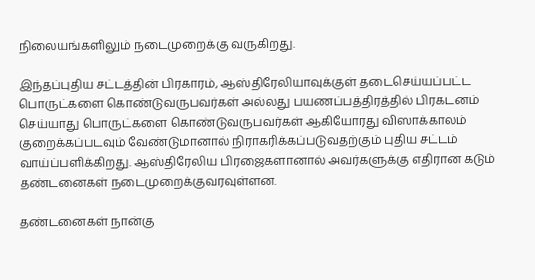நிலையங்களிலும் நடைமுறைக்கு வருகிறது.

இந்தப்புதிய சட்டத்தின் பிரகாரம், ஆஸ்திரேலியாவுக்குள் தடைசெய்யப்பட்ட பொருட்களை கொண்டுவருபவர்கள் அல்லது பயணப்பத்திரத்தில் பிரகடனம் செய்யாது பொருட்களை கொண்டுவருபவர்கள் ஆகியோரது விஸாக்காலம் குறைக்கப்படவும் வேண்டுமானால் நிராகரிக்கப்படுவதற்கும் புதிய சட்டம் வாய்ப்பளிக்கிறது. ஆஸ்திரேலிய பிரஜைகளானால் அவர்களுக்கு எதிரான கடும் தண்டனைகள் நடைமுறைக்குவரவுள்ளன.

தண்டனைகள் நான்கு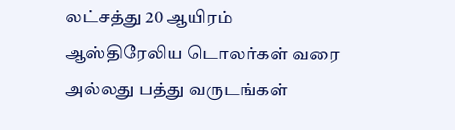லட்சத்து 20 ஆயிரம் ஆஸ்திரேலிய டொலர்கள் வரை அல்லது பத்து வருடங்கள்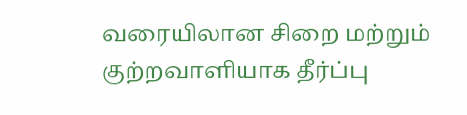வரையிலான சிறை மற்றும் குற்றவாளியாக தீர்ப்பு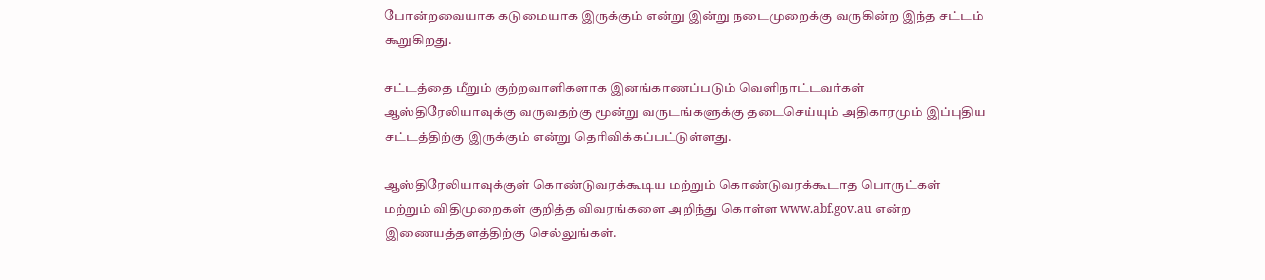போன்றவையாக கடுமையாக இருக்கும் என்று இன்று நடைமுறைக்கு வருகின்ற இந்த சட்டம் கூறுகிறது.

சட்டத்தை மீறும் குற்றவாளிகளாக இனங்காணப்படும் வெளிநாட்டவர்கள் ஆஸ்திரேலியாவுக்கு வருவதற்கு மூன்று வருடங்களுக்கு தடைசெய்யும் அதிகாரமும் இப்புதிய சட்டத்திற்கு இருக்கும் என்று தெரிவிக்கப்பட்டுள்ளது.

ஆஸ்திரேலியாவுக்குள் கொண்டுவரக்கூடிய மற்றும் கொண்டுவரக்கூடாத பொருட்கள் மற்றும் விதிமுறைகள் குறித்த விவரங்களை அறிந்து கொள்ள www.abf.gov.au என்ற இணையத்தளத்திற்கு செல்லுங்கள்.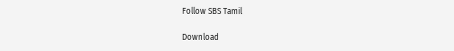Follow SBS Tamil

Download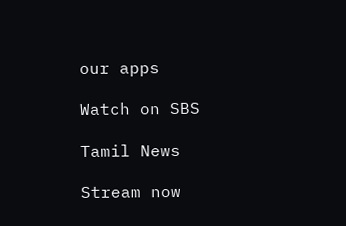our apps

Watch on SBS

Tamil News

Stream now